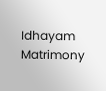Idhayam Matrimony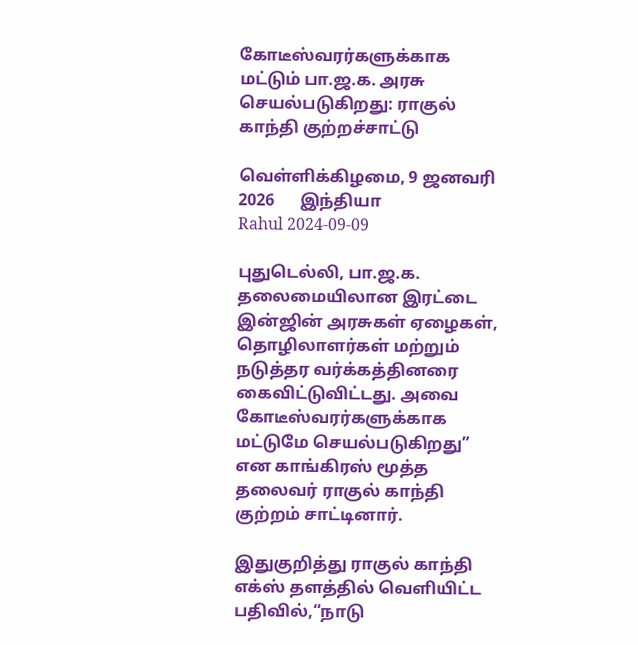கோடீஸ்வரர்களுக்காக மட்டும் பா.ஜ.க. அரசு செயல்படுகிறது: ராகுல் காந்தி குற்றச்சாட்டு

வெள்ளிக்கிழமை, 9 ஜனவரி 2026      இந்தியா
Rahul 2024-09-09

புதுடெல்லி, பா.ஜ.க. தலைமையிலான இரட்டை இன்ஜின் அரசுகள் ஏழைகள், தொழிலாளர்கள் மற்றும் நடுத்தர வர்க்கத்தினரை கைவிட்டுவிட்டது. அவை கோடீஸ்வரர்களுக்காக மட்டுமே செயல்படுகிறது” என காங்கிரஸ் மூத்த தலைவர் ராகுல் காந்தி குற்றம் சாட்டினார்.

இதுகுறித்து ராகுல் காந்தி எக்ஸ் தளத்தில் வெளியிட்ட பதிவில்,“நாடு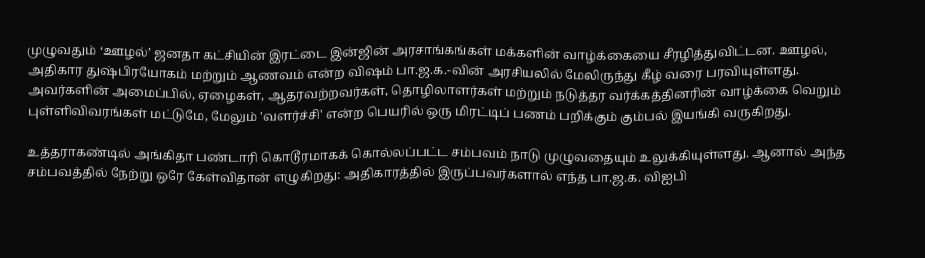முழுவதும் ‘ஊழல்’ ஜனதா கட்சியின் இரட்டை இன்ஜின் அரசாங்கங்கள் மக்களின் வாழ்க்கையை சீரழித்துவிட்டன. ஊழல், அதிகார துஷ்பிரயோகம் மற்றும் ஆணவம் என்ற விஷம் பா.ஜ.க.-வின் அரசியலில் மேலிருந்து கீழ் வரை பரவியுள்ளது. அவர்களின் அமைப்பில், ஏழைகள், ஆதரவற்றவர்கள், தொழிலாளர்கள் மற்றும் நடுத்தர வர்க்கத்தினரின் வாழ்க்கை வெறும் புள்ளிவிவரங்கள் மட்டுமே, மேலும் 'வளர்ச்சி' என்ற பெயரில் ஒரு மிரட்டிப் பணம் பறிக்கும் கும்பல் இயங்கி வருகிறது.

உத்தராகண்டில் அங்கிதா பண்டாரி கொடூரமாகக் கொல்லப்பட்ட சம்பவம் நாடு முழுவதையும் உலுக்கியுள்ளது. ஆனால் அந்த சம்பவத்தில் நேற்று ஒரே கேள்விதான் எழுகிறது: அதிகாரத்தில் இருப்பவர்களால் எந்த பா.ஜ.க. விஐபி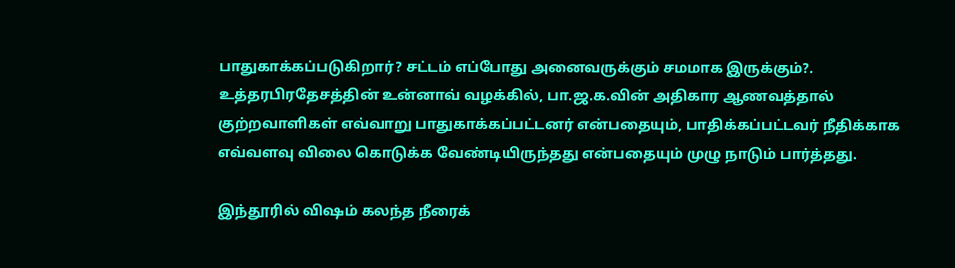பாதுகாக்கப்படுகிறார்? சட்டம் எப்போது அனைவருக்கும் சமமாக இருக்கும்?. உத்தரபிரதேசத்தின் உன்னாவ் வழக்கில், பா.ஜ.க.வின் அதிகார ஆணவத்தால் குற்றவாளிகள் எவ்வாறு பாதுகாக்கப்பட்டனர் என்பதையும், பாதிக்கப்பட்டவர் நீதிக்காக எவ்வளவு விலை கொடுக்க வேண்டியிருந்தது என்பதையும் முழு நாடும் பார்த்தது.

இந்தூரில் விஷம் கலந்த நீரைக்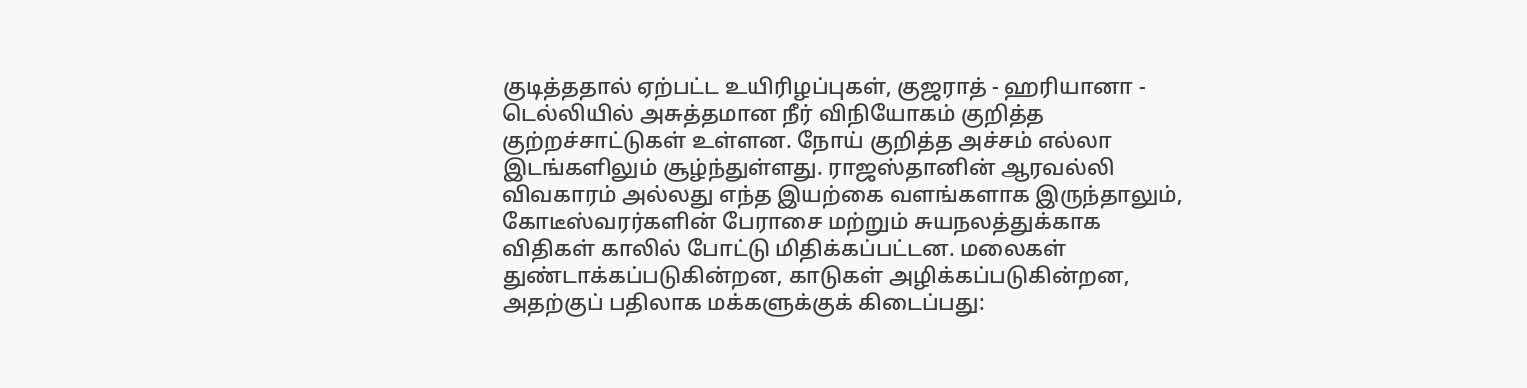குடித்ததால் ஏற்பட்ட உயிரிழப்புகள், குஜராத் - ஹரியானா - டெல்லியில் அசுத்தமான நீர் விநியோகம் குறித்த குற்றச்சாட்டுகள் உள்ளன. நோய் குறித்த அச்சம் எல்லா இடங்களிலும் சூழ்ந்துள்ளது. ராஜஸ்தானின் ஆரவல்லி விவகாரம் அல்லது எந்த இயற்கை வளங்களாக இருந்தாலும், கோடீஸ்வரர்களின் பேராசை மற்றும் சுயநலத்துக்காக விதிகள் காலில் போட்டு மிதிக்கப்பட்டன. மலைகள் துண்டாக்கப்படுகின்றன, காடுகள் அழிக்கப்படுகின்றன, அதற்குப் பதிலாக மக்களுக்குக் கிடைப்பது: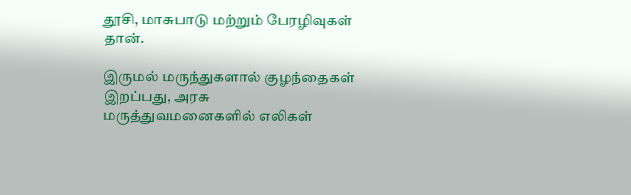தூசி, மாசுபாடு மற்றும் பேரழிவுகள் தான்.

இருமல் மருந்துகளால் குழந்தைகள் இறப்பது, அரசு மருத்துவமனைகளில் எலிகள்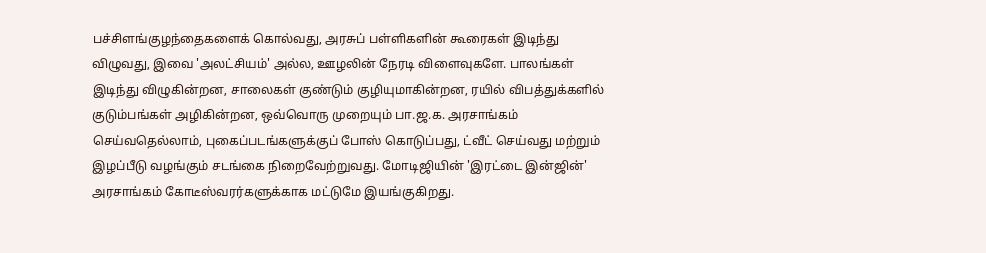பச்சிளங்குழந்தைகளைக் கொல்வது, அரசுப் பள்ளிகளின் கூரைகள் இடிந்து விழுவது, இவை 'அலட்சியம்' அல்ல, ஊழலின் நேரடி விளைவுகளே. பாலங்கள் இடிந்து விழுகின்றன, சாலைகள் குண்டும் குழியுமாகின்றன, ரயில் விபத்துக்களில் குடும்பங்கள் அழிகின்றன, ஒவ்வொரு முறையும் பா.ஜ.க. அரசாங்கம் செய்வதெல்லாம், புகைப்படங்களுக்குப் போஸ் கொடுப்பது, ட்வீட் செய்வது மற்றும் இழப்பீடு வழங்கும் சடங்கை நிறைவேற்றுவது. மோடிஜியின் 'இரட்டை இன்ஜின்' அரசாங்கம் கோடீஸ்வரர்களுக்காக மட்டுமே இயங்குகிறது.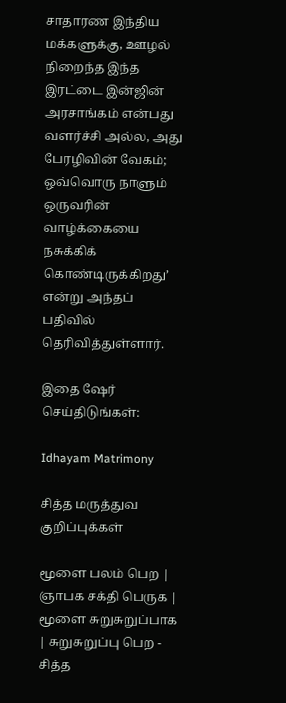சாதாரண இந்திய மக்களுக்கு, ஊழல் நிறைந்த இந்த இரட்டை இன்ஜின் அரசாங்கம் என்பது வளர்ச்சி அல்ல, அது பேரழிவின் வேகம்; ஒவ்வொரு நாளும் ஒருவரின் வாழ்க்கையை நசுக்கிக் கொண்டிருக்கிறது’ என்று அந்தப் பதிவில் தெரிவித்துள்ளார்.

இதை ஷேர் செய்திடுங்கள்:

Idhayam Matrimony

சித்த மருத்துவ குறிப்புக்கள்

மூளை பலம் பெற | ஞாபக சக்தி பெருக | மூளை சுறுசுறுப்பாக | சுறுசுறுப்பு பெற - சித்த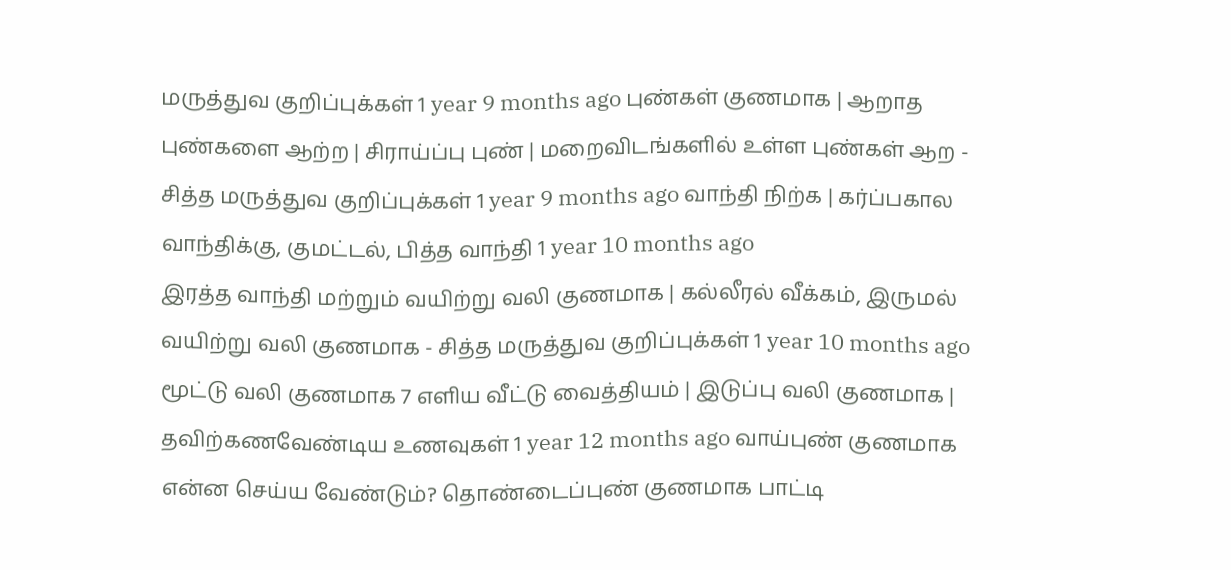மருத்துவ குறிப்புக்கள் 1 year 9 months ago புண்கள் குணமாக | ஆறாத புண்களை ஆற்ற | சிராய்ப்பு புண் | மறைவிடங்களில் உள்ள புண்கள் ஆற - சித்த மருத்துவ குறிப்புக்கள் 1 year 9 months ago வாந்தி நிற்க | கர்ப்பகால வாந்திக்கு, குமட்டல், பித்த வாந்தி 1 year 10 months ago
இரத்த வாந்தி மற்றும் வயிற்று வலி குணமாக | கல்லீரல் வீக்கம், இருமல் வயிற்று வலி குணமாக - சித்த மருத்துவ குறிப்புக்கள் 1 year 10 months ago மூட்டு வலி குணமாக 7 எளிய வீட்டு வைத்தியம் | இடுப்பு வலி குணமாக | தவிற்கணவேண்டிய உணவுகள் 1 year 12 months ago வாய்புண் குணமாக என்ன செய்ய வேண்டும்? தொண்டைப்புண் குணமாக பாட்டி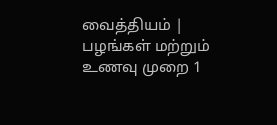வைத்தியம் | பழங்கள் மற்றும் உணவு முறை 1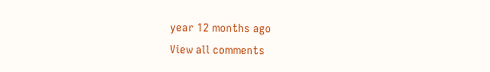year 12 months ago
View all comments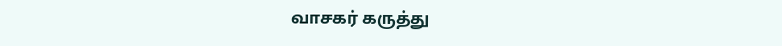வாசகர் கருத்து